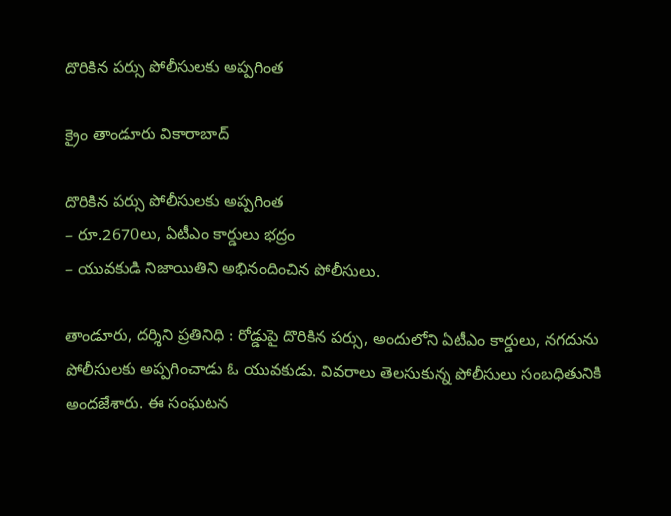దొరికిన పర్సు పోలీసులకు అప్పగింత

క్రైం తాండూరు వికారాబాద్

దొరికిన పర్సు పోలీసులకు అప్పగింత
– రూ.2670లు, ఏటీఎం కార్డులు భద్రం
– యువకుడి నిజాయితిని అభినందించిన పోలీసులు.

తాండూరు, దర్శిని ప్రతినిధి : రోడ్డుపై దొరికిన పర్సు, అందులోని ఏటీఎం కార్డులు, నగదును పోలీసులకు అప్పగించాడు ఓ యువకుడు. వివరాలు తెలసుకున్న పోలీసులు సంబధితునికి అందజేశారు. ఈ సంఘటన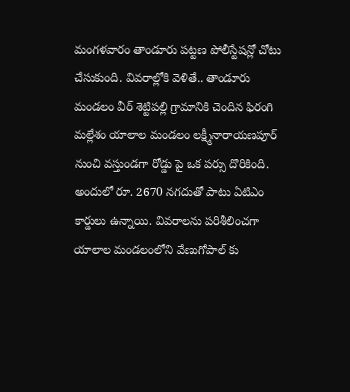మంగళవారం తాండూరు పట్టణ పోలీస్టేషన్లో చోటు చేసుకుంది. వివరాల్లోకి వెళితే.. తాండూరు మండలం వీర్ శెట్టిపల్లి గ్రామానికి చెందిన ఫిరంగి మల్లేశం యాలాల మండలం లక్ష్మీనారాయణపూర్ నుంచి వస్తుండగా రోడ్డు పై ఒక పర్సు దొరికింది. అందులో రూ. 2670 నగదుతో పాటు ఏటిఎం కార్డులు ఉన్నాయి. వివరాలను పరిశీలించగా యాలాల మండలంలోని వేణుగోపాల్ కు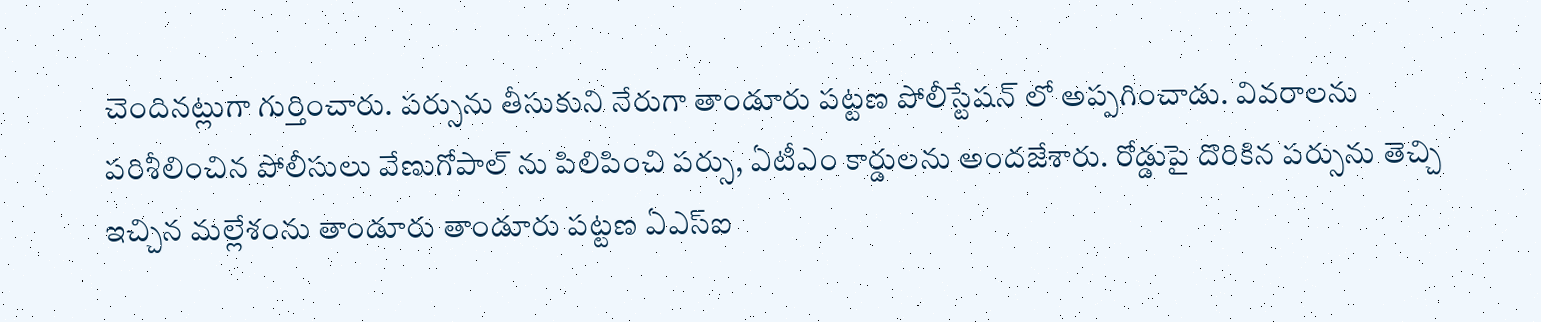చెందినట్లుగా గుర్తించారు. పర్సును తీసుకుని నేరుగా తాండూరు పట్టణ పోలీస్టేషన్ లో అప్పగించాడు. వివరాలను పరిశీలించిన పోలీసులు వేణుగోపాల్ ను పిలిపించి పర్సు, ఏటీఎం కార్డులను అందజేశారు. రోడ్డుపై దొరికిన పర్సును తెచ్చి ఇచ్చిన మల్లేశంను తాండూరు తాండూరు పట్టణ ఏఎస్ఐ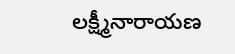లక్ష్మీనారాయణ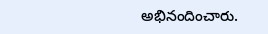అభినందించారు.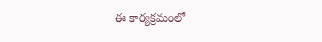ఈ కార్యక్రమంలో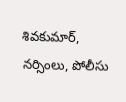శివకుమార్, నర్సింలు, పోలీసు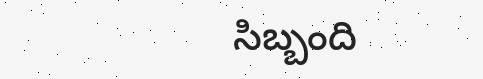సిబ్బంది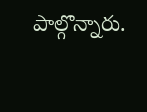పాల్గొన్నారు.